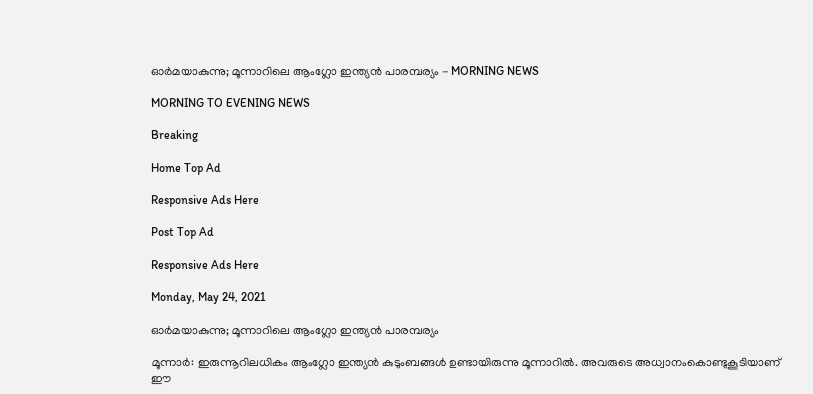ഓർമയാകുന്നു; മൂന്നാറിലെ ആംഗ്ലോ ഇന്ത്യൻ പാരമ്പര്യം - MORNING NEWS

MORNING TO EVENING NEWS

Breaking

Home Top Ad

Responsive Ads Here

Post Top Ad

Responsive Ads Here

Monday, May 24, 2021

ഓർമയാകുന്നു; മൂന്നാറിലെ ആംഗ്ലോ ഇന്ത്യൻ പാരമ്പര്യം

മൂന്നാർ: ഇരുന്നൂറിലധികം ആംഗ്ലോ ഇന്ത്യൻ കുടുംബങ്ങൾ ഉണ്ടായിരുന്നു മൂന്നാറിൽ. അവരുടെ അധ്വാനംകൊണ്ടുകൂടിയാണ് ഈ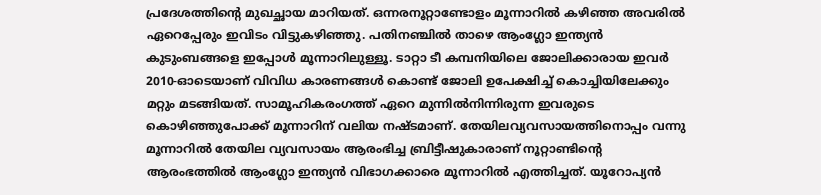പ്രദേശത്തിന്റെ മുഖച്ഛായ മാറിയത്. ഒന്നരനൂറ്റാണ്ടോളം മൂന്നാറിൽ കഴിഞ്ഞ അവരിൽ ഏറെപ്പേരും ഇവിടം വിട്ടുകഴിഞ്ഞു. പതിനഞ്ചിൽ താഴെ ആംഗ്ലോ ഇന്ത്യൻ കുടുംബങ്ങളെ ഇപ്പോൾ മൂന്നാറിലുള്ളൂ. ടാറ്റാ ടീ കമ്പനിയിലെ ജോലിക്കാരായ ഇവർ 2010-ഓടെയാണ് വിവിധ കാരണങ്ങൾ കൊണ്ട് ജോലി ഉപേക്ഷിച്ച് കൊച്ചിയിലേക്കും മറ്റും മടങ്ങിയത്. സാമൂഹികരംഗത്ത് ഏറെ മുന്നിൽനിന്നിരുന്ന ഇവരുടെ കൊഴിഞ്ഞുപോക്ക് മൂന്നാറിന് വലിയ നഷ്ടമാണ്. തേയിലവ്യവസായത്തിനൊപ്പം വന്നു മൂന്നാറിൽ തേയില വ്യവസായം ആരംഭിച്ച ബ്രിട്ടീഷുകാരാണ് നൂറ്റാണ്ടിന്റെ ആരംഭത്തിൽ ആംഗ്ലോ ഇന്ത്യൻ വിഭാഗക്കാരെ മൂന്നാറിൽ എത്തിച്ചത്. യൂറോപ്യൻ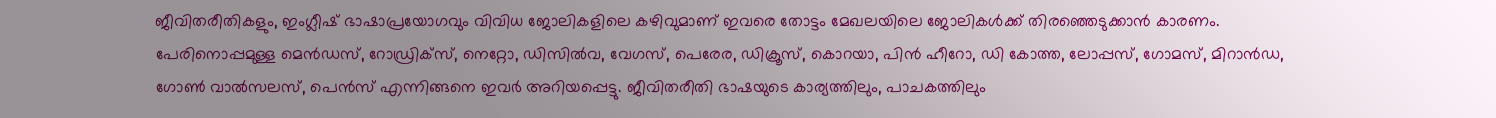ജീവിതരീതികളും, ഇംഗ്ലീഷ് ഭാഷാപ്രയോഗവും വിവിധ ജോലികളിലെ കഴിവുമാണ് ഇവരെ തോട്ടം മേഖലയിലെ ജോലികൾക്ക് തിരഞ്ഞെടുക്കാൻ കാരണം. പേരിനൊപ്പമുള്ള മെൻഡസ്, റോഡ്രിക്സ്, നെറ്റോ, ഡിസിൽവ, വേഗസ്, പെരേര, ഡിക്രൂസ്, കൊറയാ, പിൻ ഹീറോ, ഡി കോത്ത, ലോപ്പസ്, ഗോമസ്, മിറാൻഡ, ഗോൺ വാൽസലസ്, പെൻസ് എന്നിങ്ങനെ ഇവർ അറിയപ്പെട്ടു. ജീവിതരീതി ഭാഷയുടെ കാര്യത്തിലും, പാചകത്തിലും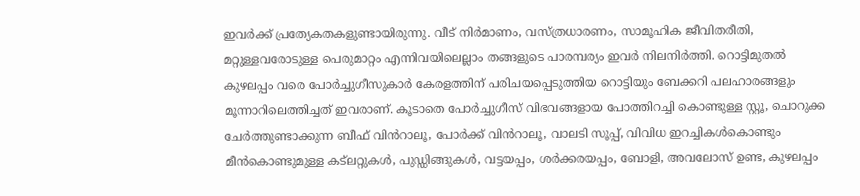ഇവർക്ക് പ്രത്യേകതകളുണ്ടായിരുന്നു. വീട് നിർമാണം, വസ്ത്രധാരണം, സാമൂഹിക ജീവിതരീതി, മറ്റുള്ളവരോടുള്ള പെരുമാറ്റം എന്നിവയിലെല്ലാം തങ്ങളുടെ പാരമ്പര്യം ഇവർ നിലനിർത്തി. റൊട്ടിമുതൽ കുഴലപ്പം വരെ പോർച്ചുഗീസുകാർ കേരളത്തിന് പരിചയപ്പെടുത്തിയ റൊട്ടിയും ബേക്കറി പലഹാരങ്ങളും മൂന്നാറിലെത്തിച്ചത് ഇവരാണ്. കൂടാതെ പോർച്ചുഗീസ് വിഭവങ്ങളായ പോത്തിറച്ചി കൊണ്ടുള്ള സ്റ്റൂ, ചൊറുക്ക ചേർത്തുണ്ടാക്കുന്ന ബീഫ് വിൻറാലൂ, പോർക്ക് വിൻറാലൂ, വാലടി സൂപ്പ്, വിവിധ ഇറച്ചികൾകൊണ്ടും മീൻകൊണ്ടുമുള്ള കട്ലറ്റുകൾ, പുഡ്ഡിങ്ങുകൾ, വട്ടയപ്പം, ശർക്കരയപ്പം, ബോളി, അവലോസ് ഉണ്ട, കുഴലപ്പം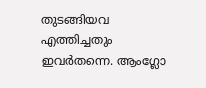തുടങ്ങിയവ എത്തിച്ചതും ഇവർതന്നെ. ആംഗ്ലോ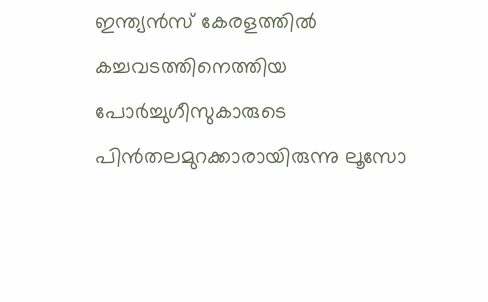ഇന്ത്യൻസ് കേരളത്തിൽ കച്ചവടത്തിനെത്തിയ പോർച്ചുഗീസുകാരുടെ പിൻതലമുറക്കാരായിരുന്നു ലൂസോ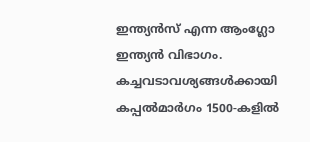ഇന്ത്യൻസ് എന്ന ആംഗ്ലോ ഇന്ത്യൻ വിഭാഗം. കച്ചവടാവശ്യങ്ങൾക്കായി കപ്പൽമാർഗം 1500-കളിൽ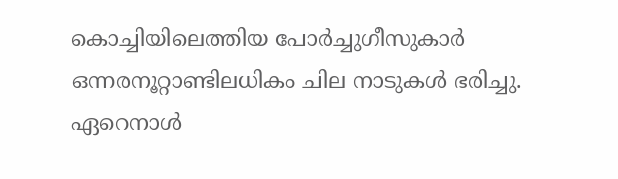കൊച്ചിയിലെത്തിയ പോർച്ചുഗീസുകാർ ഒന്നരനൂറ്റാണ്ടിലധികം ചില നാടുകൾ ഭരിച്ചു. ഏറെനാൾ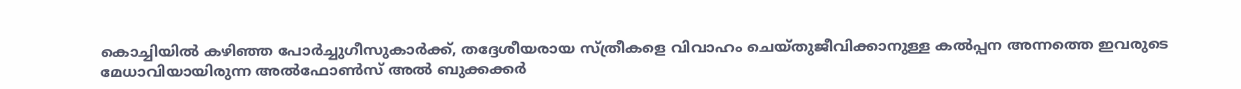കൊച്ചിയിൽ കഴിഞ്ഞ പോർച്ചുഗീസുകാർക്ക്, തദ്ദേശീയരായ സ്ത്രീകളെ വിവാഹം ചെയ്തുജീവിക്കാനുള്ള കൽപ്പന അന്നത്തെ ഇവരുടെ മേധാവിയായിരുന്ന അൽഫോൺസ് അൽ ബുക്കക്കർ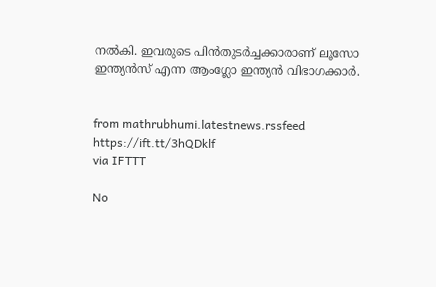നൽകി. ഇവരുടെ പിൻതുടർച്ചക്കാരാണ് ലൂസോ ഇന്ത്യൻസ് എന്ന ആംഗ്ലോ ഇന്ത്യൻ വിഭാഗക്കാർ.


from mathrubhumi.latestnews.rssfeed https://ift.tt/3hQDklf
via IFTTT

No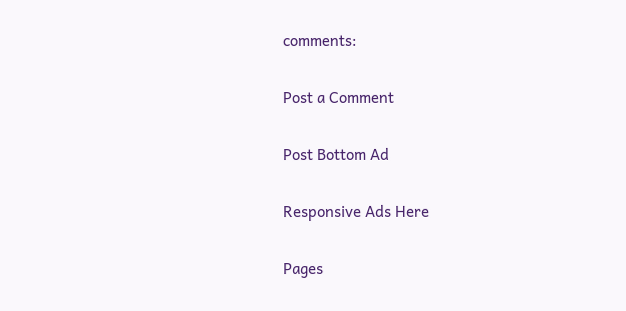comments:

Post a Comment

Post Bottom Ad

Responsive Ads Here

Pages